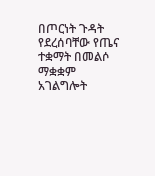በጦርነት ጉዳት የደረሰባቸው የጤና ተቋማት በመልሶ ማቋቋም አገልግሎት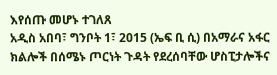እየሰጡ መሆኑ ተገለጸ
አዲስ አበባ፣ ግንቦት 1፣ 2015 (ኤፍ ቢ ሲ) በአማራና አፋር ክልሎች በሰሜኑ ጦርነት ጉዳት የደረሰባቸው ሆስፒታሎችና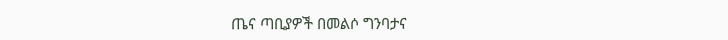ጤና ጣቢያዎች በመልሶ ግንባታና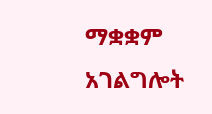ማቋቋም አገልግሎት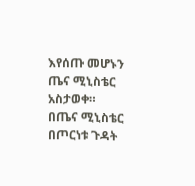እየሰጡ መሆኑን ጤና ሚኒስቴር አስታወቀ።
በጤና ሚኒስቴር በጦርነቱ ጉዳት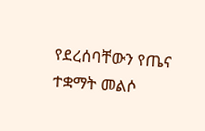የደረሰባቸውን የጤና ተቋማት መልሶ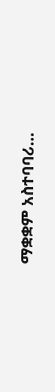ማቋቋም አስተባባሪ…